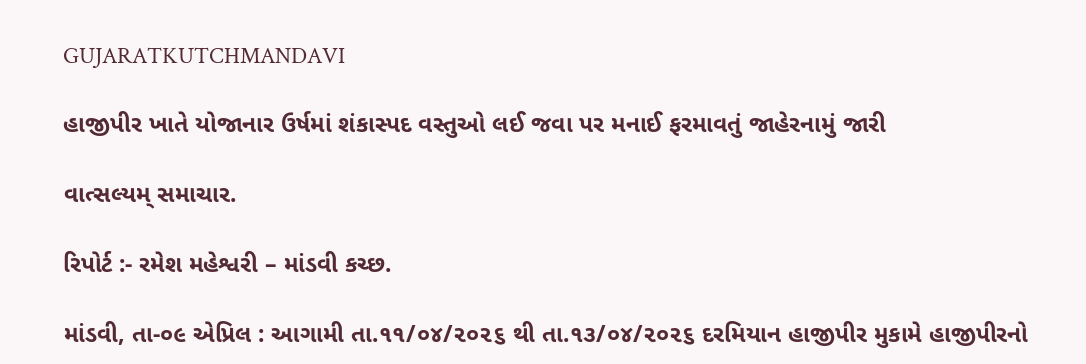GUJARATKUTCHMANDAVI

હાજીપીર ખાતે યોજાનાર ઉર્ષમાં શંકાસ્પદ વસ્તુઓ લઈ જવા પર મનાઈ ફરમાવતું જાહેરનામું જારી

વાત્સલ્યમ્ સમાચાર.

રિપોર્ટ :- રમેશ મહેશ્વરી – માંડવી કચ્છ.

માંડવી, તા-૦૯ એપ્રિલ : આગામી તા.૧૧/૦૪/૨૦૨૬ થી તા.૧૩/૦૪/૨૦૨૬ દરમિયાન હાજીપીર મુકામે હાજીપીરનો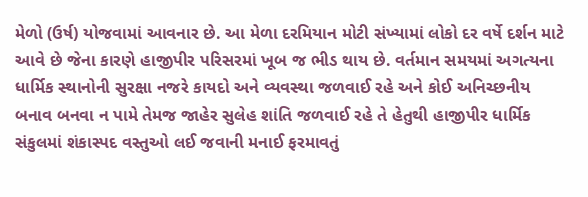મેળો (ઉર્ષ) યોજવામાં આવનાર છે. આ મેળા દરમિયાન મોટી સંખ્યામાં લોકો દર વર્ષે દર્શન માટે આવે છે જેના કારણે હાજીપીર પરિસરમાં ખૂબ જ ભીડ થાય છે. વર્તમાન સમયમાં અગત્યના ધાર્મિક સ્થાનોની સુરક્ષા નજરે કાયદો અને વ્યવસ્થા જળવાઈ રહે અને કોઈ અનિચ્છનીય બનાવ બનવા ન પામે તેમજ જાહેર સુલેહ શાંતિ જળવાઈ રહે તે હેતુથી હાજીપીર ધાર્મિક સંકુલમાં શંકાસ્પદ વસ્તુઓ લઈ જવાની મનાઈ ફરમાવતું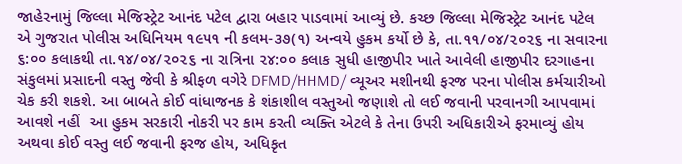જાહેરનામું જિલ્લા મેજિસ્ટ્રેટ આનંદ પટેલ દ્વારા બહાર પાડવામાં આવ્યું છે. કચ્છ જિલ્લા મેજિસ્ટ્રેટ આનંદ પટેલ એ ગુજરાત પોલીસ અધિનિયમ ૧૯૫૧ ની કલમ-૩૭(૧) અન્વયે હુકમ કર્યો છે કે, તા.૧૧/૦૪/૨૦૨૬ ના સવારના ૬:૦૦ કલાકથી તા.૧૪/૦૪/૨૦૨૬ ના રાત્રિના ૨૪:૦૦ કલાક સુધી હાજીપીર ખાતે આવેલી હાજીપીર દરગાહના સંકુલમાં પ્રસાદની વસ્તુ જેવી કે શ્રીફળ વગેરે DFMD/HHMD/ વ્યૂઅર મશીનથી ફરજ પરના પોલીસ કર્મચારીઓ ચેક કરી શકશે. આ બાબતે કોઈ વાંધાજનક કે શંકાશીલ વસ્તુઓ જણાશે તો લઈ જવાની પરવાનગી આપવામાં આવશે નહીં  આ હુકમ સરકારી નોકરી પર કામ કરતી વ્યક્તિ એટલે કે તેના ઉપરી અધિકારીએ ફરમાવ્યું હોય અથવા કોઈ વસ્તુ લઈ જવાની ફરજ હોય, અધિકૃત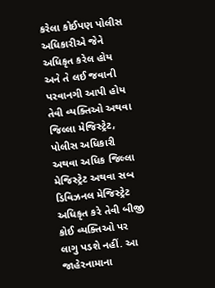કરેલા કોઈપણ પોલીસ અધિકારીએ જેને અધિકૃત કરેલ હોય અને તે લઈ જવાની પરવાનગી આપી હોય તેવી વ્યક્તિઓ અથવા જિલ્લા મેજિસ્ટ્રેટ, પોલીસ અધિકારી અથવા અધિક જિલ્લા મેજિસ્ટ્રેટ અથવા સબ ડિવિઝનલ મેજિસ્ટ્રેટ અધિકૃત કરે તેવી બીજી કોઈ વ્યક્તિઓ પર લાગુ પડશે નહીં. આ જાહેરનામાના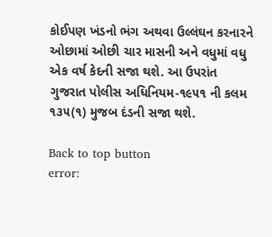કોઈપણ ખંડનો ભંગ અથવા ઉલ્લંઘન કરનારને ઓછામાં ઓછી ચાર માસની અને વધુમાં વધુ એક વર્ષ કેદની સજા થશે. આ ઉપરાંત ગુજરાત પોલીસ અધિનિયમ-૧૯૫૧ ની કલમ ૧૩૫(૧) મુજબ દંડની સજા થશે.

Back to top button
error: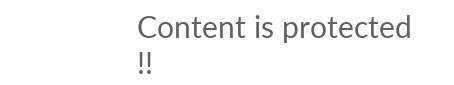Content is protected !!